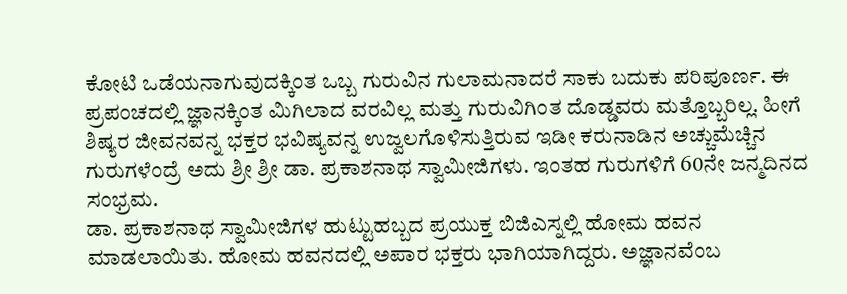ಕೋಟಿ ಒಡೆಯನಾಗುವುದಕ್ಕಿಂತ ಒಬ್ಬ ಗುರುವಿನ ಗುಲಾಮನಾದರೆ ಸಾಕು ಬದುಕು ಪರಿಪೂರ್ಣ. ಈ ಪ್ರಪಂಚದಲ್ಲಿ ಜ್ಞಾನಕ್ಕಿಂತ ಮಿಗಿಲಾದ ವರವಿಲ್ಲ ಮತ್ತು ಗುರುವಿಗಿಂತ ದೊಡ್ಡವರು ಮತ್ತೊಬ್ಬರಿಲ್ಲ. ಹೀಗೆ ಶಿಷ್ಯರ ಜೀವನವನ್ನ ಭಕ್ತರ ಭವಿಷ್ಯವನ್ನ ಉಜ್ವಲಗೊಳಿಸುತ್ತಿರುವ ಇಡೀ ಕರುನಾಡಿನ ಅಚ್ಚುಮೆಚ್ಚಿನ ಗುರುಗಳೆಂದ್ರೆ ಅದು ಶ್ರೀ ಶ್ರೀ ಡಾ. ಪ್ರಕಾಶನಾಥ ಸ್ವಾಮೀಜಿಗಳು. ಇಂತಹ ಗುರುಗಳಿಗೆ 60ನೇ ಜನ್ಮದಿನದ ಸಂಭ್ರಮ.
ಡಾ. ಪ್ರಕಾಶನಾಥ ಸ್ವಾಮೀಜಿಗಳ ಹುಟ್ಟುಹಬ್ಬದ ಪ್ರಯುಕ್ತ ಬಿಜಿಎಸ್ನಲ್ಲಿ ಹೋಮ ಹವನ ಮಾಡಲಾಯಿತು. ಹೋಮ ಹವನದಲ್ಲಿ ಅಪಾರ ಭಕ್ತರು ಭಾಗಿಯಾಗಿದ್ದರು. ಅಜ್ಞಾನವೆಂಬ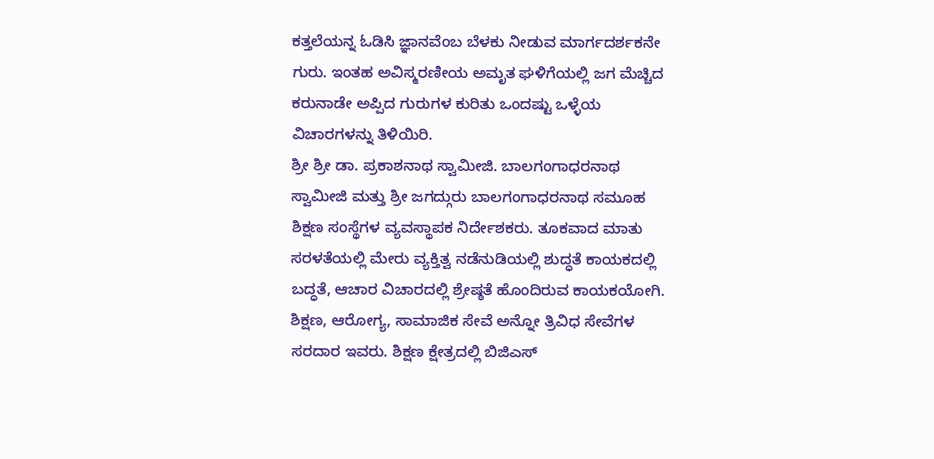ಕತ್ತಲೆಯನ್ನ ಓಡಿಸಿ ಜ್ಞಾನವೆಂಬ ಬೆಳಕು ನೀಡುವ ಮಾರ್ಗದರ್ಶಕನೇ ಗುರು. ಇಂತಹ ಅವಿಸ್ಮರಣೀಯ ಅಮೃತ ಘಳಿಗೆಯಲ್ಲಿ ಜಗ ಮೆಚ್ಚಿದ ಕರುನಾಡೇ ಅಪ್ಪಿದ ಗುರುಗಳ ಕುರಿತು ಒಂದಷ್ಟು ಒಳ್ಳೆಯ ವಿಚಾರಗಳನ್ನು ತಿಳಿಯಿರಿ.
ಶ್ರೀ ಶ್ರೀ ಡಾ. ಪ್ರಕಾಶನಾಥ ಸ್ವಾಮೀಜಿ. ಬಾಲಗಂಗಾಧರನಾಥ ಸ್ವಾಮೀಜಿ ಮತ್ತು ಶ್ರೀ ಜಗದ್ಗುರು ಬಾಲಗಂಗಾಧರನಾಥ ಸಮೂಹ ಶಿಕ್ಷಣ ಸಂಸ್ಥೆಗಳ ವ್ಯವಸ್ಥಾಪಕ ನಿರ್ದೇಶಕರು. ತೂಕವಾದ ಮಾತು ಸರಳತೆಯಲ್ಲಿ ಮೇರು ವ್ಯಕ್ತಿತ್ವ ನಡೆನುಡಿಯಲ್ಲಿ ಶುದ್ಧತೆ ಕಾಯಕದಲ್ಲಿ ಬದ್ಧತೆ, ಆಚಾರ ವಿಚಾರದಲ್ಲಿ ಶ್ರೇಷ್ಠತೆ ಹೊಂದಿರುವ ಕಾಯಕಯೋಗಿ. ಶಿಕ್ಷಣ, ಆರೋಗ್ಯ, ಸಾಮಾಜಿಕ ಸೇವೆ ಅನ್ನೋ ತ್ರಿವಿಧ ಸೇವೆಗಳ ಸರದಾರ ಇವರು. ಶಿಕ್ಷಣ ಕ್ಷೇತ್ರದಲ್ಲಿ ಬಿಜಿಎಸ್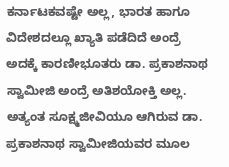ಕರ್ನಾಟಕವಷ್ಟೇ ಅಲ್ಲ, ಭಾರತ ಹಾಗೂ ವಿದೇಶದಲ್ಲೂ ಖ್ಯಾತಿ ಪಡೆದಿದೆ ಅಂದ್ರೆ ಅದಕ್ಕೆ ಕಾರಣೀಭೂತರು ಡಾ. ಪ್ರಕಾಶನಾಥ ಸ್ವಾಮೀಜಿ ಅಂದ್ರೆ ಅತಿಶಯೋಕ್ತಿ ಅಲ್ಲ.
ಅತ್ಯಂತ ಸೂಕ್ಷ್ಮಜೀವಿಯೂ ಆಗಿರುವ ಡಾ. ಪ್ರಕಾಶನಾಥ ಸ್ವಾಮೀಜಿಯವರ ಮೂಲ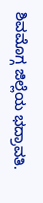ಶಿವಮೊಗ್ಗ ಜಿಲ್ಲೆಯ ಭದ್ರಾವತಿ.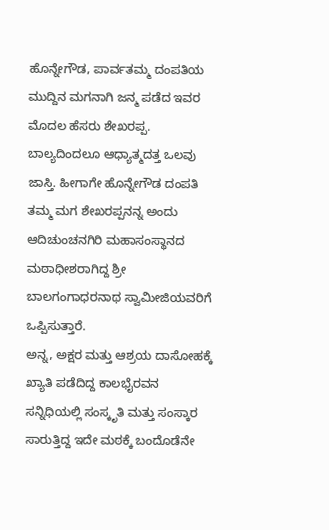ಹೊನ್ನೇಗೌಡ, ಪಾರ್ವತಮ್ಮ ದಂಪತಿಯ ಮುದ್ದಿನ ಮಗನಾಗಿ ಜನ್ಮ ಪಡೆದ ಇವರ ಮೊದಲ ಹೆಸರು ಶೇಖರಪ್ಪ. ಬಾಲ್ಯದಿಂದಲೂ ಆಧ್ಯಾತ್ಮದತ್ತ ಒಲವು ಜಾಸ್ತಿ. ಹೀಗಾಗೇ ಹೊನ್ನೇಗೌಡ ದಂಪತಿ ತಮ್ಮ ಮಗ ಶೇಖರಪ್ಪನನ್ನ ಅಂದು ಆದಿಚುಂಚನಗಿರಿ ಮಹಾಸಂಸ್ಥಾನದ ಮಠಾಧೀಶರಾಗಿದ್ದ ಶ್ರೀ ಬಾಲಗಂಗಾಧರನಾಥ ಸ್ವಾಮೀಜಿಯವರಿಗೆ ಒಪ್ಪಿಸುತ್ತಾರೆ.
ಅನ್ನ, ಅಕ್ಷರ ಮತ್ತು ಆಶ್ರಯ ದಾಸೋಹಕ್ಕೆ ಖ್ಯಾತಿ ಪಡೆದಿದ್ದ ಕಾಲಭೈರವನ ಸನ್ನಿಧಿಯಲ್ಲಿ ಸಂಸ್ಕೃತಿ ಮತ್ತು ಸಂಸ್ಕಾರ ಸಾರುತ್ತಿದ್ದ ಇದೇ ಮಠಕ್ಕೆ ಬಂದೊಡೆನೇ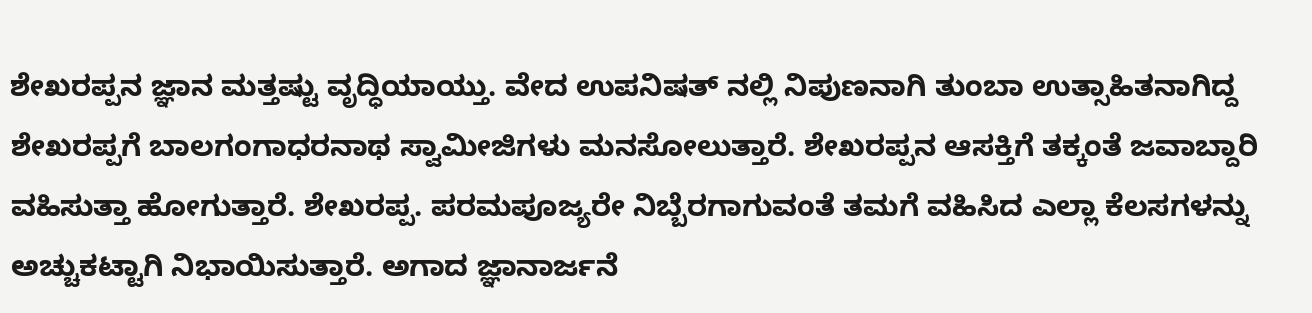ಶೇಖರಪ್ಪನ ಜ್ಞಾನ ಮತ್ತಷ್ಟು ವೃದ್ಧಿಯಾಯ್ತು. ವೇದ ಉಪನಿಷತ್ ನಲ್ಲಿ ನಿಪುಣನಾಗಿ ತುಂಬಾ ಉತ್ಸಾಹಿತನಾಗಿದ್ದ ಶೇಖರಪ್ಪಗೆ ಬಾಲಗಂಗಾಧರನಾಥ ಸ್ವಾಮೀಜಿಗಳು ಮನಸೋಲುತ್ತಾರೆ. ಶೇಖರಪ್ಪನ ಆಸಕ್ತಿಗೆ ತಕ್ಕಂತೆ ಜವಾಬ್ದಾರಿ ವಹಿಸುತ್ತಾ ಹೋಗುತ್ತಾರೆ. ಶೇಖರಪ್ಪ. ಪರಮಪೂಜ್ಯರೇ ನಿಬ್ಬೆರಗಾಗುವಂತೆ ತಮಗೆ ವಹಿಸಿದ ಎಲ್ಲಾ ಕೆಲಸಗಳನ್ನು ಅಚ್ಚುಕಟ್ಟಾಗಿ ನಿಭಾಯಿಸುತ್ತಾರೆ. ಅಗಾದ ಜ್ಞಾನಾರ್ಜನೆ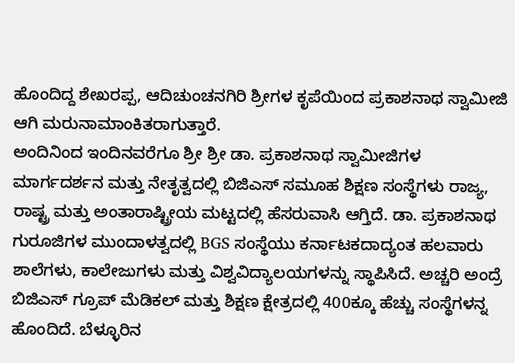ಹೊಂದಿದ್ದ ಶೇಖರಪ್ಪ, ಆದಿಚುಂಚನಗಿರಿ ಶ್ರೀಗಳ ಕೃಪೆಯಿಂದ ಪ್ರಕಾಶನಾಥ ಸ್ವಾಮೀಜಿ ಆಗಿ ಮರುನಾಮಾಂಕಿತರಾಗುತ್ತಾರೆ.
ಅಂದಿನಿಂದ ಇಂದಿನವರೆಗೂ ಶ್ರೀ ಶ್ರೀ ಡಾ. ಪ್ರಕಾಶನಾಥ ಸ್ವಾಮೀಜಿಗಳ ಮಾರ್ಗದರ್ಶನ ಮತ್ತು ನೇತೃತ್ವದಲ್ಲಿ ಬಿಜಿಎಸ್ ಸಮೂಹ ಶಿಕ್ಷಣ ಸಂಸ್ಥೆಗಳು ರಾಜ್ಯ, ರಾಷ್ಟ್ರ ಮತ್ತು ಅಂತಾರಾಷ್ಟ್ರೀಯ ಮಟ್ಟದಲ್ಲಿ ಹೆಸರುವಾಸಿ ಆಗ್ತಿದೆ. ಡಾ. ಪ್ರಕಾಶನಾಥ ಗುರೂಜಿಗಳ ಮುಂದಾಳತ್ವದಲ್ಲಿ BGS ಸಂಸ್ಥೆಯು ಕರ್ನಾಟಕದಾದ್ಯಂತ ಹಲವಾರು ಶಾಲೆಗಳು, ಕಾಲೇಜುಗಳು ಮತ್ತು ವಿಶ್ವವಿದ್ಯಾಲಯಗಳನ್ನು ಸ್ಥಾಪಿಸಿದೆ. ಅಚ್ಚರಿ ಅಂದ್ರೆ ಬಿಜಿಎಸ್ ಗ್ರೂಪ್ ಮೆಡಿಕಲ್ ಮತ್ತು ಶಿಕ್ಷಣ ಕ್ಷೇತ್ರದಲ್ಲಿ 400ಕ್ಕೂ ಹೆಚ್ಚು ಸಂಸ್ಥೆಗಳನ್ನ ಹೊಂದಿದೆ. ಬೆಳ್ಳೂರಿನ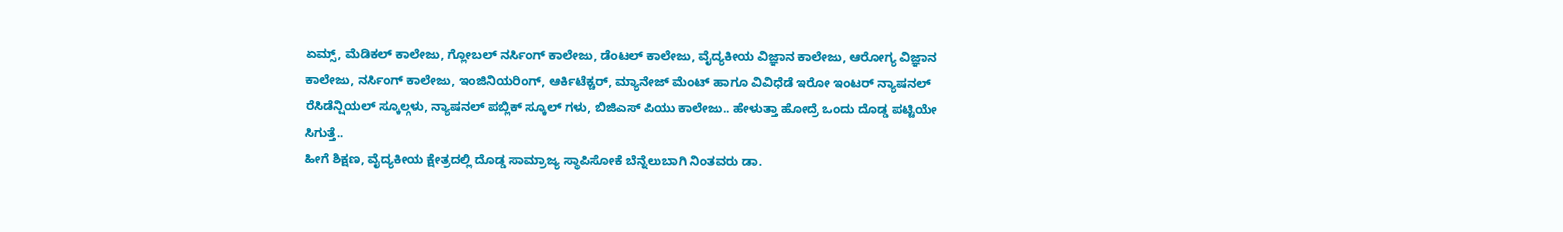ಏಮ್ಸ್, ಮೆಡಿಕಲ್ ಕಾಲೇಜು, ಗ್ಲೋಬಲ್ ನರ್ಸಿಂಗ್ ಕಾಲೇಜು, ಡೆಂಟಲ್ ಕಾಲೇಜು, ವೈದ್ಯಕೀಯ ವಿಜ್ಞಾನ ಕಾಲೇಜು, ಆರೋಗ್ಯ ವಿಜ್ಞಾನ ಕಾಲೇಜು, ನರ್ಸಿಂಗ್ ಕಾಲೇಜು, ಇಂಜಿನಿಯರಿಂಗ್, ಆರ್ಕಿಟೆಕ್ಚರ್, ಮ್ಯಾನೇಜ್ ಮೆಂಟ್ ಹಾಗೂ ವಿವಿಧೆಡೆ ಇರೋ ಇಂಟರ್ ನ್ಯಾಷನಲ್ ರೆಸಿಡೆನ್ಷಿಯಲ್ ಸ್ಕೂಲ್ಗಳು, ನ್ಯಾಷನಲ್ ಪಬ್ಲಿಕ್ ಸ್ಕೂಲ್ ಗಳು, ಬಿಜಿಎಸ್ ಪಿಯು ಕಾಲೇಜು.. ಹೇಳುತ್ತಾ ಹೋದ್ರೆ ಒಂದು ದೊಡ್ಡ ಪಟ್ಟಿಯೇ ಸಿಗುತ್ತೆ..
ಹೀಗೆ ಶಿಕ್ಷಣ, ವೈದ್ಯಕೀಯ ಕ್ಷೇತ್ರದಲ್ಲಿ ದೊಡ್ಡ ಸಾಮ್ರಾಜ್ಯ ಸ್ಥಾಪಿಸೋಕೆ ಬೆನ್ನೆಲುಬಾಗಿ ನಿಂತವರು ಡಾ.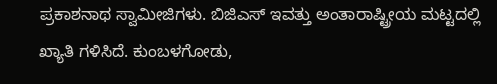ಪ್ರಕಾಶನಾಥ ಸ್ವಾಮೀಜಿಗಳು. ಬಿಜಿಎಸ್ ಇವತ್ತು ಅಂತಾರಾಷ್ಟ್ರೀಯ ಮಟ್ಟದಲ್ಲಿ ಖ್ಯಾತಿ ಗಳಿಸಿದೆ. ಕುಂಬಳಗೋಡು,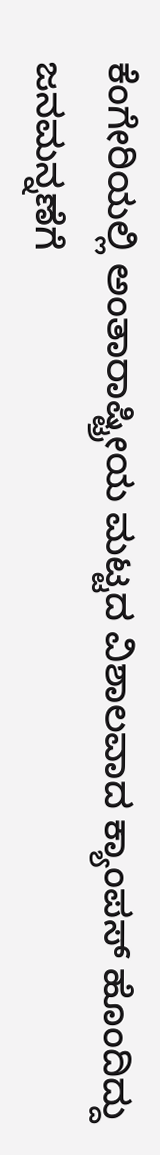ಕೆಂಗೇರಿಯಲ್ಲಿ ಅಂತಾರಾಷ್ಟ್ರೀಯ ಮಟ್ಟದ ವಿಶಾಲವಾದ ಕ್ಯಾಂಪಸ್ ಹೊಂದಿದ್ದು ಜನಮನ್ನಣೆಗೆ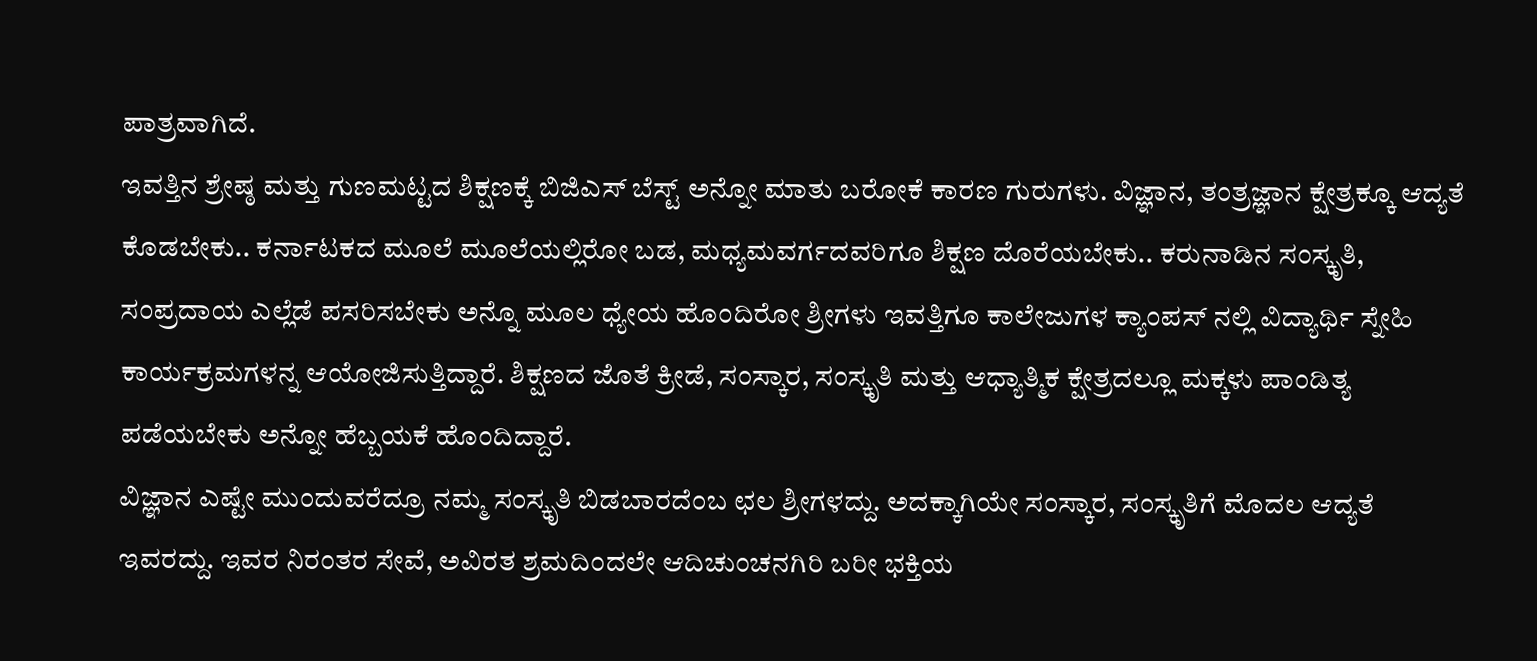ಪಾತ್ರವಾಗಿದೆ.
ಇವತ್ತಿನ ಶ್ರೇಷ್ಠ ಮತ್ತು ಗುಣಮಟ್ಟದ ಶಿಕ್ಷಣಕ್ಕೆ ಬಿಜಿಎಸ್ ಬೆಸ್ಟ್ ಅನ್ನೋ ಮಾತು ಬರೋಕೆ ಕಾರಣ ಗುರುಗಳು. ವಿಜ್ಞಾನ, ತಂತ್ರಜ್ಞಾನ ಕ್ಷೇತ್ರಕ್ಕೂ ಆದ್ಯತೆ ಕೊಡಬೇಕು.. ಕರ್ನಾಟಕದ ಮೂಲೆ ಮೂಲೆಯಲ್ಲಿರೋ ಬಡ, ಮಧ್ಯಮವರ್ಗದವರಿಗೂ ಶಿಕ್ಷಣ ದೊರೆಯಬೇಕು.. ಕರುನಾಡಿನ ಸಂಸ್ಕೃತಿ, ಸಂಪ್ರದಾಯ ಎಲ್ಲೆಡೆ ಪಸರಿಸಬೇಕು ಅನ್ನೊ ಮೂಲ ಧ್ಯೇಯ ಹೊಂದಿರೋ ಶ್ರೀಗಳು ಇವತ್ತಿಗೂ ಕಾಲೇಜುಗಳ ಕ್ಯಾಂಪಸ್ ನಲ್ಲಿ ವಿದ್ಯಾರ್ಥಿ ಸ್ನೇಹಿ ಕಾರ್ಯಕ್ರಮಗಳನ್ನ ಆಯೋಜಿಸುತ್ತಿದ್ದಾರೆ. ಶಿಕ್ಷಣದ ಜೊತೆ ಕ್ರೀಡೆ, ಸಂಸ್ಕಾರ, ಸಂಸ್ಕೃತಿ ಮತ್ತು ಆಧ್ಯಾತ್ಮಿಕ ಕ್ಷೇತ್ರದಲ್ಲೂ ಮಕ್ಕಳು ಪಾಂಡಿತ್ಯ ಪಡೆಯಬೇಕು ಅನ್ನೋ ಹೆಬ್ಬಯಕೆ ಹೊಂದಿದ್ದಾರೆ.
ವಿಜ್ಞಾನ ಎಷ್ಟೇ ಮುಂದುವರೆದ್ರೂ ನಮ್ಮ ಸಂಸ್ಕೃತಿ ಬಿಡಬಾರದೆಂಬ ಛಲ ಶ್ರೀಗಳದ್ದು. ಅದಕ್ಕಾಗಿಯೇ ಸಂಸ್ಕಾರ, ಸಂಸ್ಕೃತಿಗೆ ಮೊದಲ ಆದ್ಯತೆ ಇವರದ್ದು. ಇವರ ನಿರಂತರ ಸೇವೆ, ಅವಿರತ ಶ್ರಮದಿಂದಲೇ ಆದಿಚುಂಚನಗಿರಿ ಬರೀ ಭಕ್ತಿಯ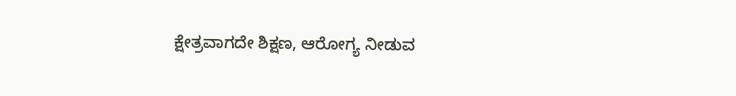ಕ್ಷೇತ್ರವಾಗದೇ ಶಿಕ್ಷಣ, ಆರೋಗ್ಯ ನೀಡುವ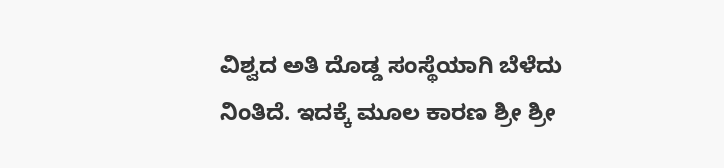ವಿಶ್ವದ ಅತಿ ದೊಡ್ಡ ಸಂಸ್ಥೆಯಾಗಿ ಬೆಳೆದು ನಿಂತಿದೆ. ಇದಕ್ಕೆ ಮೂಲ ಕಾರಣ ಶ್ರೀ ಶ್ರೀ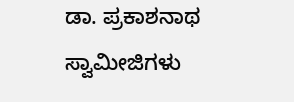ಡಾ. ಪ್ರಕಾಶನಾಥ ಸ್ವಾಮೀಜಿಗಳು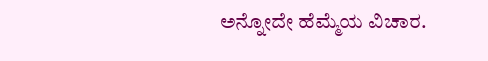ಅನ್ನೋದೇ ಹೆಮ್ಮೆಯ ವಿಚಾರ.